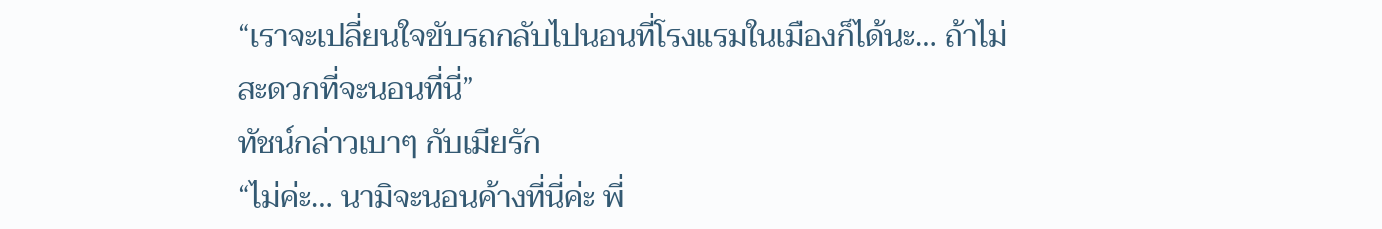“เราจะเปลี่ยนใจขับรถกลับไปนอนที่โรงแรมในเมืองก็ได้นะ… ถ้าไม่สะดวกที่จะนอนที่นี่”
ทัชน์กล่าวเบาๆ กับเมียรัก
“ไม่ค่ะ… นามิจะนอนค้างที่นี่ค่ะ พี่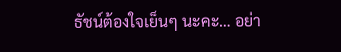ธัชน์ต้องใจเย็นๆ นะคะ… อย่า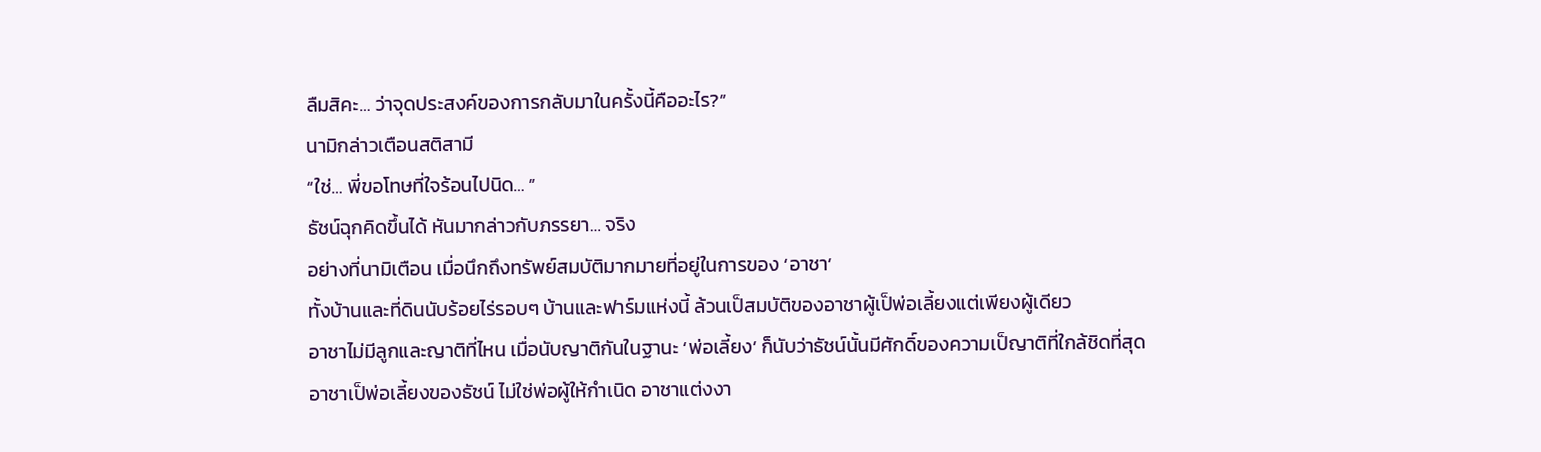ลืมสิคะ… ว่าจุดประสงค์ของการกลับมาในครั้งนี้คืออะไร?”
นามิกล่าวเตือนสติสามี
“ใช่… พี่ขอโทษที่ใจร้อนไปนิด… ”
ธัชน์ฉุกคิดขึ้นได้ หันมากล่าวกับภรรยา… จริง
อย่างที่นามิเตือน เมื่อนึกถึงทรัพย์สมบัติมากมายที่อยู่ในการของ ‘อาชา’
ทั้งบ้านและที่ดินนับร้อยไร่รอบๆ บ้านและฟาร์มแห่งนี้ ล้วนเป็สมบัติของอาชาผู้เป็พ่อเลี้ยงแต่เพียงผู้เดียว
อาชาไม่มีลูกและญาติที่ไหน เมื่อนับญาติกันในฐานะ ‘พ่อเลี้ยง’ ก็นับว่าธัชน์นั้นมีศักดิ์ของความเป็ญาติที่ใกล้ชิดที่สุด
อาชาเป็พ่อเลี้ยงของธัชน์ ไม่ใช่พ่อผู้ให้กำเนิด อาชาแต่งงา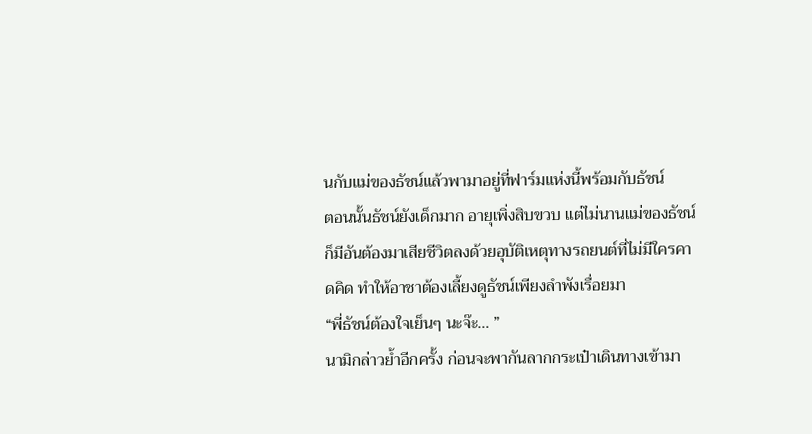นกับแม่ของธัชน์แล้วพามาอยู่ที่ฟาร์มแห่งนี้พร้อมกับธัชน์
ตอนนั้นธัชน์ยังเด็กมาก อายุเพิ่งสิบขวบ แต่ไม่นานแม่ของธัชน์ก็มีอันต้องมาเสียชีวิตลงด้วยอุบัติเหตุทางรถยนต์ที่ไม่มีใครคาดคิด ทำให้อาชาต้องเลี้ยงดูธัชน์เพียงลำพังเรื่อยมา
“พี่ธัชน์ต้องใจเย็นๆ นะจ๊ะ… ”
นามิกล่าวย้ำอีกครั้ง ก่อนจะพากันลากกระเป๋าเดินทางเข้ามา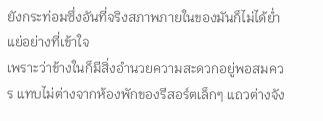ยังกระท่อมซึ่งอันที่จริงสภาพภายในของมันก็ไม่ได้ย่ำแย่อย่างที่เข้าใจ
เพราะว่าข้างในก็มีสิ่งอำนวยความสะดวกอยู่พอสมควร แทบไม่ต่างจากห้องพักของรีสอร์ตเล็กๆ แถวต่างจัง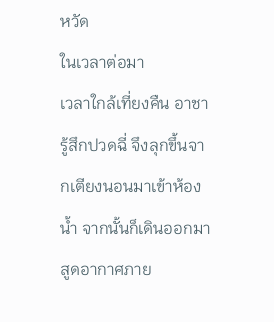หวัด
ในเวลาต่อมา
เวลาใกล้เที่ยงคืน อาชารู้สึกปวดฉี่ จึงลุกขึ้นจากเตียงนอนมาเข้าห้องน้ำ จากนั้นก็เดินออกมาสูดอากาศภาย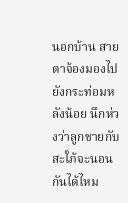นอกบ้าน สายตาจ้องมองไปยังกระท่อมหลังน้อย นึกห่วงว่าลูกชายกับสะใภ้จะนอนกันได้ไหม